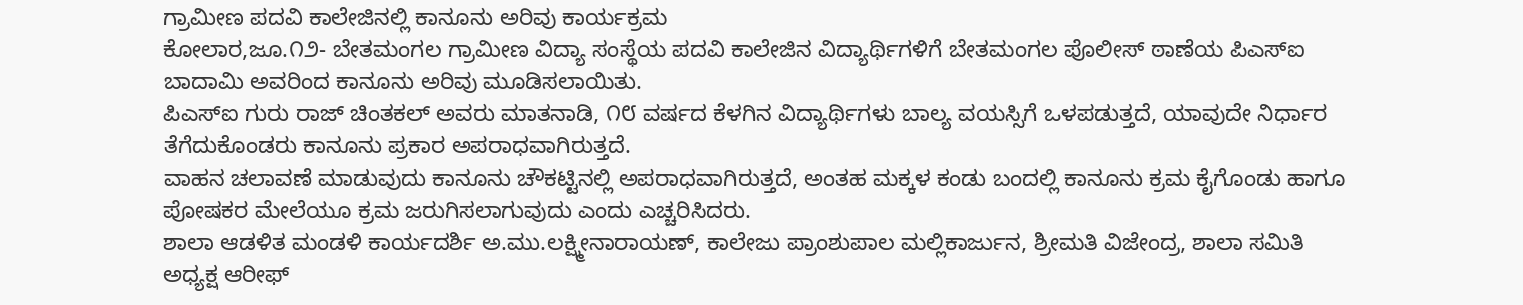ಗ್ರಾಮೀಣ ಪದವಿ ಕಾಲೇಜಿನಲ್ಲಿ ಕಾನೂನು ಅರಿವು ಕಾರ್ಯಕ್ರಮ
ಕೋಲಾರ,ಜೂ.೧೨- ಬೇತಮಂಗಲ ಗ್ರಾಮೀಣ ವಿದ್ಯಾ ಸಂಸ್ಥೆಯ ಪದವಿ ಕಾಲೇಜಿನ ವಿದ್ಯಾರ್ಥಿಗಳಿಗೆ ಬೇತಮಂಗಲ ಪೊಲೀಸ್ ಠಾಣೆಯ ಪಿಎಸ್‌ಐ ಬಾದಾಮಿ ಅವರಿಂದ ಕಾನೂನು ಅರಿವು ಮೂಡಿಸಲಾಯಿತು.
ಪಿಎಸ್‌ಐ ಗುರು ರಾಜ್ ಚಿಂತಕಲ್ ಅವರು ಮಾತನಾಡಿ, ೧೮ ವರ್ಷದ ಕೆಳಗಿನ ವಿದ್ಯಾರ್ಥಿಗಳು ಬಾಲ್ಯ ವಯಸ್ಸಿಗೆ ಒಳಪಡುತ್ತದೆ, ಯಾವುದೇ ನಿರ್ಧಾರ ತೆಗೆದುಕೊಂಡರು ಕಾನೂನು ಪ್ರಕಾರ ಅಪರಾಧವಾಗಿರುತ್ತದೆ.
ವಾಹನ ಚಲಾವಣೆ ಮಾಡುವುದು ಕಾನೂನು ಚೌಕಟ್ಟಿನಲ್ಲಿ ಅಪರಾಧವಾಗಿರುತ್ತದೆ, ಅಂತಹ ಮಕ್ಕಳ ಕಂಡು ಬಂದಲ್ಲಿ ಕಾನೂನು ಕ್ರಮ ಕೈಗೊಂಡು ಹಾಗೂ ಪೋಷಕರ ಮೇಲೆಯೂ ಕ್ರಮ ಜರುಗಿಸಲಾಗುವುದು ಎಂದು ಎಚ್ಚರಿಸಿದರು.
ಶಾಲಾ ಆಡಳಿತ ಮಂಡಳಿ ಕಾರ್ಯದರ್ಶಿ ಅ.ಮು.ಲಕ್ಷ್ಮೀನಾರಾಯಣ್, ಕಾಲೇಜು ಪ್ರಾಂಶುಪಾಲ ಮಲ್ಲಿಕಾರ್ಜುನ, ಶ್ರೀಮತಿ ವಿಜೇಂದ್ರ, ಶಾಲಾ ಸಮಿತಿ ಅಧ್ಯಕ್ಷ ಆರೀಫ್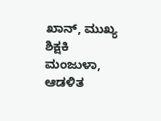ಖಾನ್, ಮುಖ್ಯ ಶಿಕ್ಷಕಿ ಮಂಜುಳಾ, ಆಡಳಿತ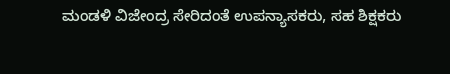ಮಂಡಳಿ ವಿಜೇಂದ್ರ ಸೇರಿದಂತೆ ಉಪನ್ಯಾಸಕರು, ಸಹ ಶಿಕ್ಷಕರು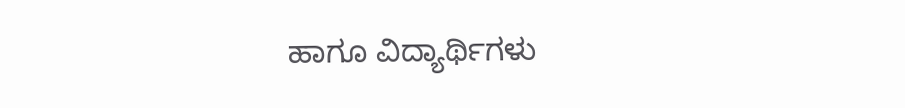ಹಾಗೂ ವಿದ್ಯಾರ್ಥಿಗಳು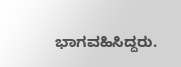ಭಾಗವಹಿಸಿದ್ದರು.